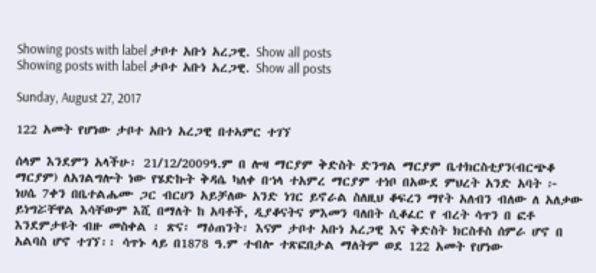Showing posts with label ታቦተ አቡነ አረጋዊ. Show all posts
Showing posts with label ታቦተ አቡነ አረጋዊ. Show all posts

Sunday, August 27, 2017

122 አመት የሆነው ታቦተ አቡነ አረጋዊ በተኣምር ተገኘ

ሰላም እንደምን አላችሁ፡ 21/12/2009ዓ.ም በ ሎዛ ማርያም ቅድስት ድንግል ማርያም ቤተክርስቲያን(ብርጭቆ ማርያም) ለአገልግሎት ነው የሄድኩት ቅዳሴ ካለቀ በኀላ ተአምረ ማርያም ተነቦ በአውደ ምህረት አንድ አባት ፦ ነሀሴ 7ቀን በቤተልሔሙ ጋር ብርሀን አይቻለው አንድ ነገር ይኖራል ስለዚህ ቆፍረን ማየት አለብን ብለው ለ አለቃው ይነግሯቸዋል እሳቸውም እሺ በማለት ከ አባቶች, ዲያቆናትና ምእመን ባለበት ሲቆፈር የ ብረት ሳጥን በ ፎቶ እንደምታዩት ብዙ መስቀል ፡ ጽና፡ ማዕጠንት፡ እናም ታቦተ አቡነ አረጋዊ እና ቅድስት ክርስቶስ ሰምራ ሆኖ በ አልባስ ሆኖ ተገኘ፡፡ ሳጥኑ ላይ በ1878 ዓ.ም ተብሎ ተጽፎበታል ማለትም ወደ 122 አመት የሆነው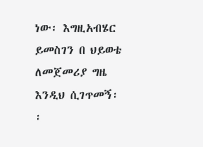ነው፡ እግዚአብሄር ይመስገን በ ህይወቴ ለመጀመሪያ ግዜ እንዲህ ሲገጥመኝ፡፡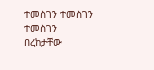ተመስገን ተመስገን ተመስገን
በረከታቸው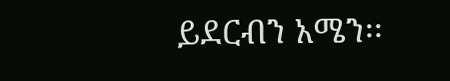ይደርብን አሜን፡፡